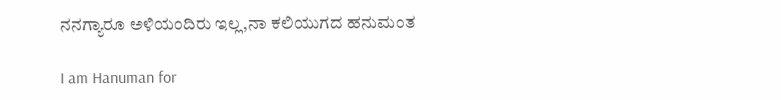ನನಗ್ಯಾರೂ ಅಳಿಯಂದಿರು ಇಲ್ಲ,ನಾ ಕಲಿಯುಗದ ಹನುಮಂತ

I am Hanuman for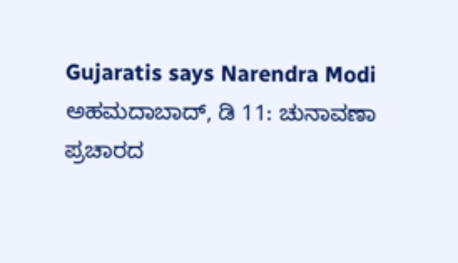Gujaratis says Narendra Modi
ಅಹಮದಾಬಾದ್, ಡಿ 11: ಚುನಾವಣಾ ಪ್ರಚಾರದ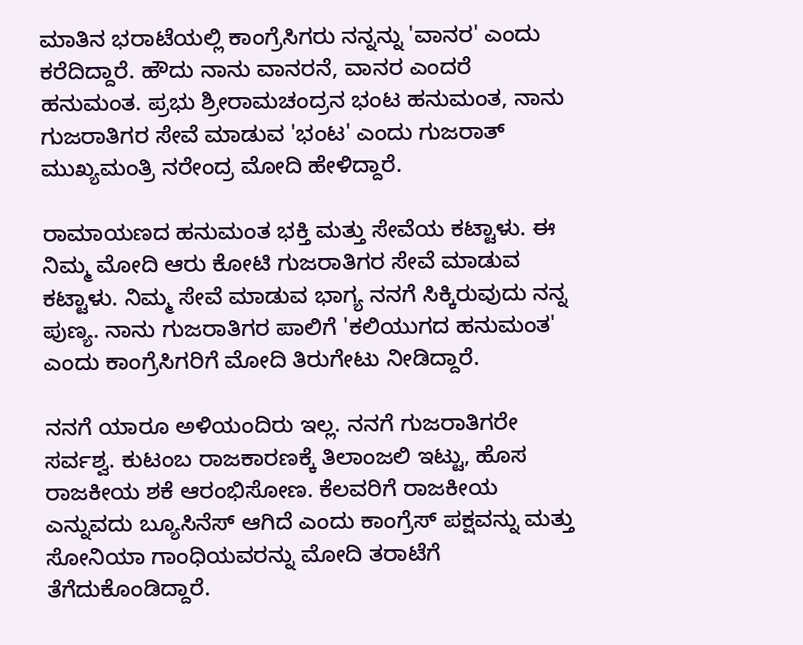ಮಾತಿನ ಭರಾಟೆಯಲ್ಲಿ ಕಾಂಗ್ರೆಸಿಗರು ನನ್ನನ್ನು 'ವಾನರ' ಎಂದು ಕರೆದಿದ್ದಾರೆ. ಹೌದು ನಾನು ವಾನರನೆ, ವಾನರ ಎಂದರೆ ಹನುಮಂತ. ಪ್ರಭು ಶ್ರೀರಾಮಚಂದ್ರನ ಭಂಟ ಹನುಮಂತ, ನಾನು ಗುಜರಾತಿಗರ ಸೇವೆ ಮಾಡುವ 'ಭಂಟ' ಎಂದು ಗುಜರಾತ್ ಮುಖ್ಯಮಂತ್ರಿ ನರೇಂದ್ರ ಮೋದಿ ಹೇಳಿದ್ದಾರೆ.

ರಾಮಾಯಣದ ಹನುಮಂತ ಭಕ್ತಿ ಮತ್ತು ಸೇವೆಯ ಕಟ್ಟಾಳು. ಈ ನಿಮ್ಮ ಮೋದಿ ಆರು ಕೋಟಿ ಗುಜರಾತಿಗರ ಸೇವೆ ಮಾಡುವ ಕಟ್ಟಾಳು. ನಿಮ್ಮ ಸೇವೆ ಮಾಡುವ ಭಾಗ್ಯ ನನಗೆ ಸಿಕ್ಕಿರುವುದು ನನ್ನ ಪುಣ್ಯ. ನಾನು ಗುಜರಾತಿಗರ ಪಾಲಿಗೆ 'ಕಲಿಯುಗದ ಹನುಮಂತ' ಎಂದು ಕಾಂಗ್ರೆಸಿಗರಿಗೆ ಮೋದಿ ತಿರುಗೇಟು ನೀಡಿದ್ದಾರೆ.

ನನಗೆ ಯಾರೂ ಅಳಿಯಂದಿರು ಇಲ್ಲ. ನನಗೆ ಗುಜರಾತಿಗರೇ ಸರ್ವಶ್ವ. ಕುಟಂಬ ರಾಜಕಾರಣಕ್ಕೆ ತಿಲಾಂಜಲಿ ಇಟ್ಟು, ಹೊಸ ರಾಜಕೀಯ ಶಕೆ ಆರಂಭಿಸೋಣ. ಕೆಲವರಿಗೆ ರಾಜಕೀಯ ಎನ್ನುವದು ಬ್ಯೂಸಿನೆಸ್ ಆಗಿದೆ ಎಂದು ಕಾಂಗ್ರೆಸ್ ಪಕ್ಷವನ್ನು ಮತ್ತು ಸೋನಿಯಾ ಗಾಂಧಿಯವರನ್ನು ಮೋದಿ ತರಾಟೆಗೆ ತೆಗೆದುಕೊಂಡಿದ್ದಾರೆ.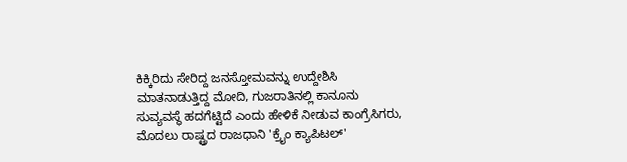ಕಿಕ್ಕಿರಿದು ಸೇರಿದ್ದ ಜನಸ್ತೋಮವನ್ನು ಉದ್ದೇಶಿಸಿ ಮಾತನಾಡುತ್ತಿದ್ದ ಮೋದಿ, ಗುಜರಾತಿನಲ್ಲಿ ಕಾನೂನು ಸುವ್ಯವಸ್ಥೆ ಹದಗೆಟ್ಟಿದೆ ಎಂದು ಹೇಳಿಕೆ ನೀಡುವ ಕಾಂಗ್ರೆಸಿಗರು, ಮೊದಲು ರಾಷ್ಟ್ರದ ರಾಜಧಾನಿ 'ಕ್ರೈಂ ಕ್ಯಾಪಿಟಲ್'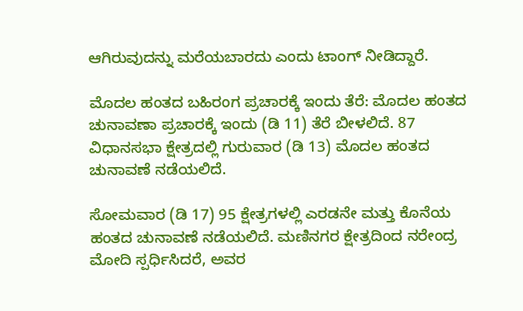ಆಗಿರುವುದನ್ನು ಮರೆಯಬಾರದು ಎಂದು ಟಾಂಗ್ ನೀಡಿದ್ದಾರೆ.

ಮೊದಲ ಹಂತದ ಬಹಿರಂಗ ಪ್ರಚಾರಕ್ಕೆ ಇಂದು ತೆರೆ: ಮೊದಲ ಹಂತದ ಚುನಾವಣಾ ಪ್ರಚಾರಕ್ಕೆ ಇಂದು (ಡಿ 11) ತೆರೆ ಬೀಳಲಿದೆ. 87 ವಿಧಾನಸಭಾ ಕ್ಷೇತ್ರದಲ್ಲಿ ಗುರುವಾರ (ಡಿ 13) ಮೊದಲ ಹಂತದ ಚುನಾವಣೆ ನಡೆಯಲಿದೆ.

ಸೋಮವಾರ (ಡಿ 17) 95 ಕ್ಷೇತ್ರಗಳಲ್ಲಿ ಎರಡನೇ ಮತ್ತು ಕೊನೆಯ ಹಂತದ ಚುನಾವಣೆ ನಡೆಯಲಿದೆ. ಮಣಿನಗರ ಕ್ಷೇತ್ರದಿಂದ ನರೇಂದ್ರ ಮೋದಿ ಸ್ಪರ್ಧಿಸಿದರೆ, ಅವರ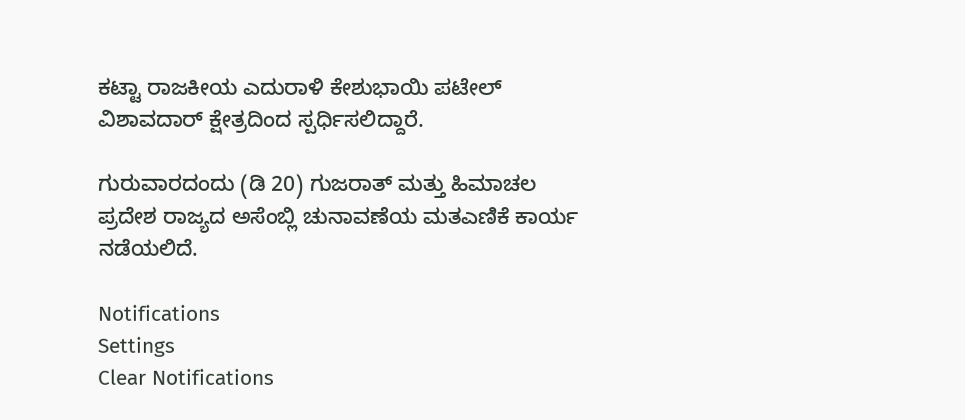ಕಟ್ಟಾ ರಾಜಕೀಯ ಎದುರಾಳಿ ಕೇಶುಭಾಯಿ ಪಟೇಲ್ ವಿಶಾವದಾರ್ ಕ್ಷೇತ್ರದಿಂದ ಸ್ಪರ್ಧಿಸಲಿದ್ದಾರೆ.

ಗುರುವಾರದಂದು (ಡಿ 20) ಗುಜರಾತ್ ಮತ್ತು ಹಿಮಾಚಲ ಪ್ರದೇಶ ರಾಜ್ಯದ ಅಸೆಂಬ್ಲಿ ಚುನಾವಣೆಯ ಮತಎಣಿಕೆ ಕಾರ್ಯ ನಡೆಯಲಿದೆ.

Notifications
Settings
Clear Notifications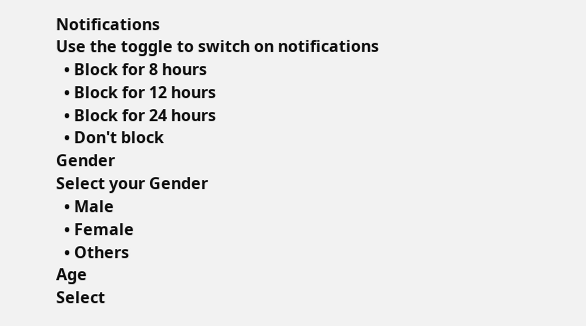Notifications
Use the toggle to switch on notifications
  • Block for 8 hours
  • Block for 12 hours
  • Block for 24 hours
  • Don't block
Gender
Select your Gender
  • Male
  • Female
  • Others
Age
Select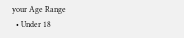your Age Range
  • Under 18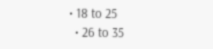• 18 to 25
  • 26 to 35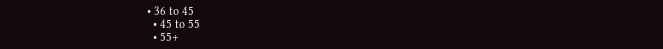• 36 to 45
  • 45 to 55
  • 55+